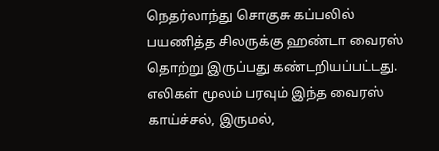நெதர்லாந்து சொகுசு கப்பலில் பயணித்த சிலருக்கு ஹண்டா வைரஸ் தொற்று இருப்பது கண்டறியப்பட்டது. எலிகள் மூலம் பரவும் இந்த வைரஸ் காய்ச்சல், இருமல்,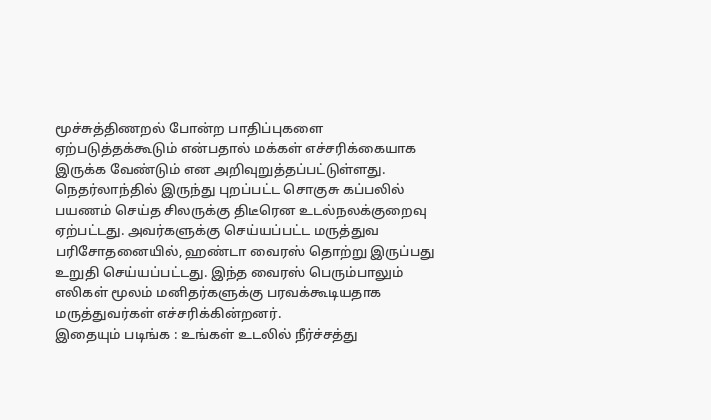மூச்சுத்திணறல் போன்ற பாதிப்புகளை ஏற்படுத்தக்கூடும் என்பதால் மக்கள் எச்சரிக்கையாக இருக்க வேண்டும் என அறிவுறுத்தப்பட்டுள்ளது.
நெதர்லாந்தில் இருந்து புறப்பட்ட சொகுசு கப்பலில் பயணம் செய்த சிலருக்கு திடீரென உடல்நலக்குறைவு ஏற்பட்டது. அவர்களுக்கு செய்யப்பட்ட மருத்துவ பரிசோதனையில், ஹண்டா வைரஸ் தொற்று இருப்பது உறுதி செய்யப்பட்டது. இந்த வைரஸ் பெரும்பாலும் எலிகள் மூலம் மனிதர்களுக்கு பரவக்கூடியதாக மருத்துவர்கள் எச்சரிக்கின்றனர்.
இதையும் படிங்க : உங்கள் உடலில் நீர்ச்சத்து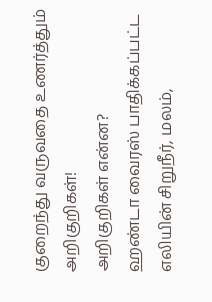குறைந்து வருவதை உணர்த்தும் அறிகுறிகள்!
அறிகுறிகள் என்ன?
ஹண்டா வைரஸ் பாதிக்கப்பட்ட எலியின் சிறுநீர், மலம்,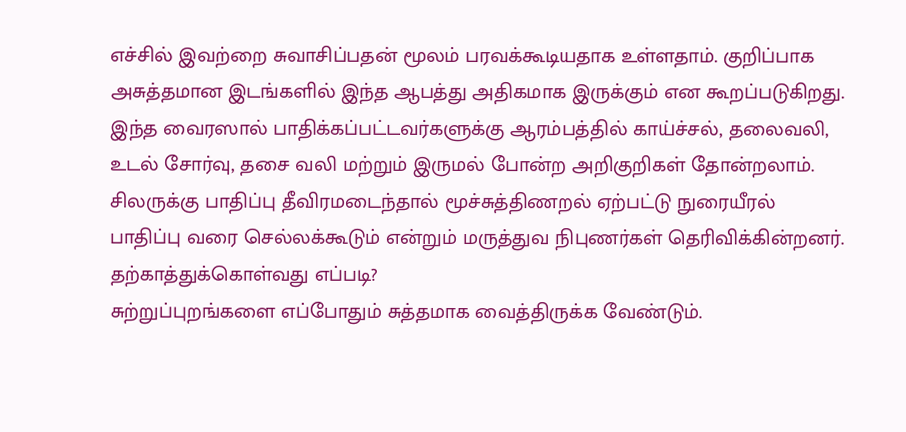எச்சில் இவற்றை சுவாசிப்பதன் மூலம் பரவக்கூடியதாக உள்ளதாம். குறிப்பாக அசுத்தமான இடங்களில் இந்த ஆபத்து அதிகமாக இருக்கும் என கூறப்படுகிறது.
இந்த வைரஸால் பாதிக்கப்பட்டவர்களுக்கு ஆரம்பத்தில் காய்ச்சல், தலைவலி, உடல் சோர்வு, தசை வலி மற்றும் இருமல் போன்ற அறிகுறிகள் தோன்றலாம். சிலருக்கு பாதிப்பு தீவிரமடைந்தால் மூச்சுத்திணறல் ஏற்பட்டு நுரையீரல் பாதிப்பு வரை செல்லக்கூடும் என்றும் மருத்துவ நிபுணர்கள் தெரிவிக்கின்றனர்.
தற்காத்துக்கொள்வது எப்படி?
சுற்றுப்புறங்களை எப்போதும் சுத்தமாக வைத்திருக்க வேண்டும்.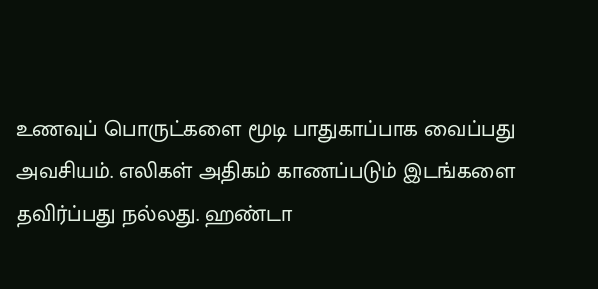உணவுப் பொருட்களை மூடி பாதுகாப்பாக வைப்பது அவசியம். எலிகள் அதிகம் காணப்படும் இடங்களை தவிர்ப்பது நல்லது. ஹண்டா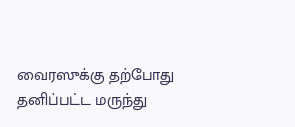வைரஸுக்கு தற்போது தனிப்பட்ட மருந்து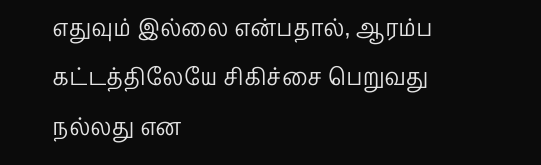எதுவும் இல்லை என்பதால், ஆரம்ப கட்டத்திலேயே சிகிச்சை பெறுவது நல்லது என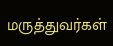மருத்துவர்கள்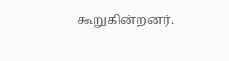கூறுகின்றனர்.